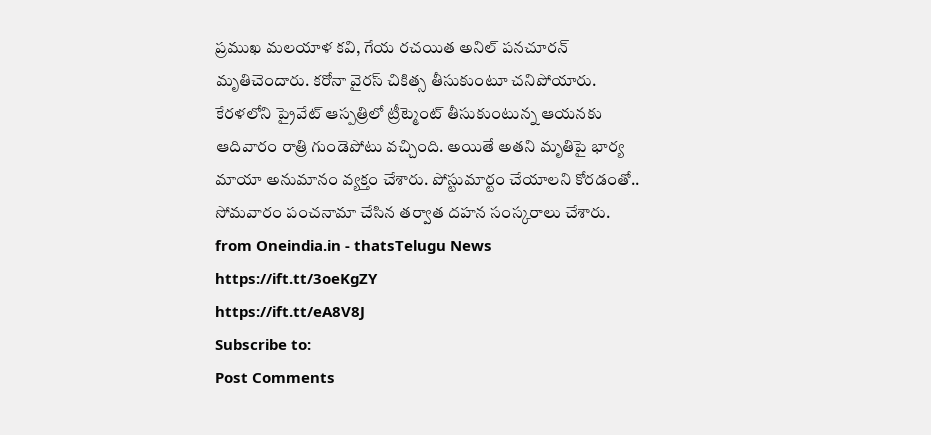ప్రముఖ మలయాళ కవి, గేయ రచయిత అనిల్ పనచూరన్ మృతిచెందారు. కరోనా వైరస్ చికిత్స తీసుకుంటూ చనిపోయారు. కేరళలోని ప్రైవేట్ ఆస్పత్రిలో ట్రీట్మెంట్ తీసుకుంటున్న ఆయనకు ఆదివారం రాత్రి గుండెపోటు వచ్చింది. అయితే అతని మృతిపై భార్య మాయా అనుమానం వ్యక్తం చేశారు. పోస్టుమార్టం చేయాలని కోరడంతో.. సోమవారం పంచనామా చేసిన తర్వాత దహన సంస్కరాలు చేశారు.
from Oneindia.in - thatsTelugu News https://ift.tt/3oeKgZY
https://ift.tt/eA8V8J
Subscribe to:
Post Comments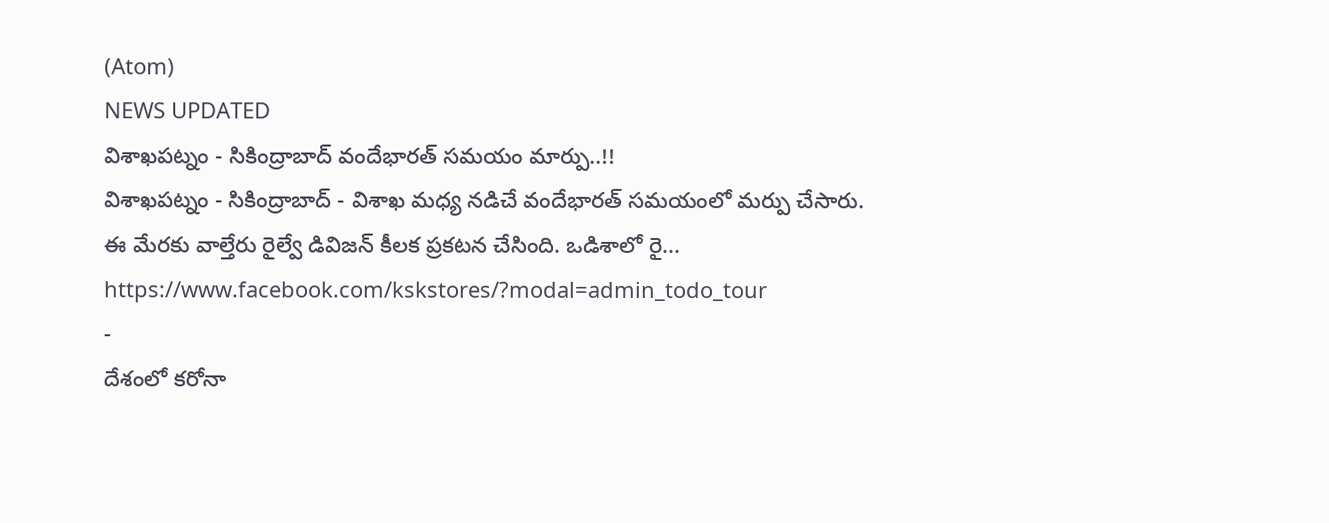(Atom)
NEWS UPDATED
విశాఖపట్నం - సికింద్రాబాద్ వందేభారత్ సమయం మార్పు..!!
విశాఖపట్నం - సికింద్రాబాద్ - విశాఖ మధ్య నడిచే వందేభారత్ సమయంలో మర్పు చేసారు. ఈ మేరకు వాల్తేరు రైల్వే డివిజన్ కీలక ప్రకటన చేసింది. ఒడిశాలో రై...
https://www.facebook.com/kskstores/?modal=admin_todo_tour
-
దేశంలో కరోనా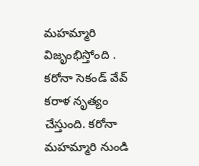మహమ్మారి విజృంభిస్తోంది . కరోనా సెకండ్ వేవ్ కరాళ నృత్యం చేస్తుంది. కరోనా మహమ్మారి నుండి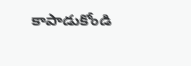కాపాడుకోండి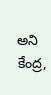అని కేంద్ర,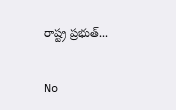రాష్ట్ర ప్రభుత్...

No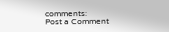comments:
Post a Comment